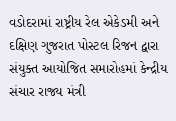વડોદરામાં રાષ્ટ્રીય રેલ એકેડમી અને દક્ષિણ ગુજરાત પોસ્ટલ રિજન દ્વારા સંયુક્ત આયોજિત સમારોહમાં કેન્દ્રીય સંચાર રાજ્ય મંત્રી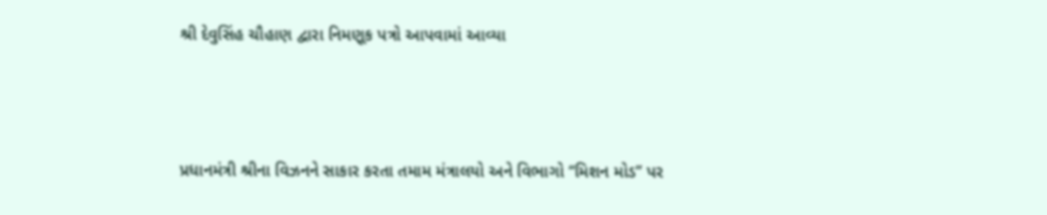શ્રી દેવુસિંહ ચૌહાણ દ્વારા નિમણૂક પત્રો આપવામાં આવ્યા



પ્રધાનમંત્રી શ્રીના વિઝનને સાકાર કરતા તમામ મંત્રાલયો અને વિભાગો “મિશન મોડ” પર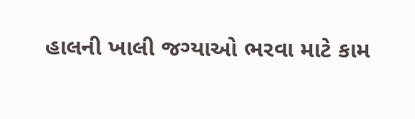હાલની ખાલી જગ્યાઓ ભરવા માટે કામ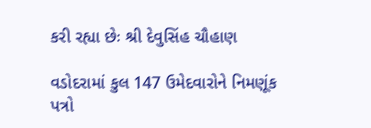કરી રહ્યા છેઃ શ્રી દેવુસિંહ ચૌહાણ

વડોદરામાં કુલ 147 ઉમેદવારોને નિમણૂંક પત્રો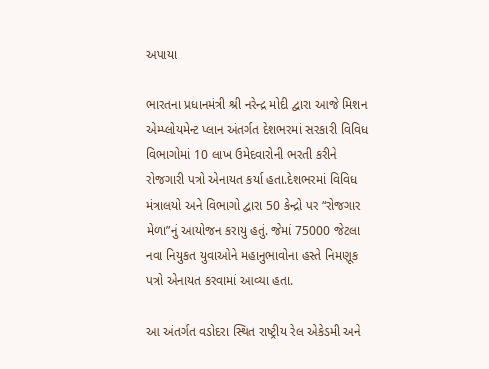અપાયા

ભારતના પ્રધાનમંત્રી શ્રી નરેન્દ્ર મોદી દ્વારા આજે મિશન એમ્પ્લોયમેન્ટ પ્લાન અંતર્ગત દેશભરમાં સરકારી વિવિધ વિભાગોમાં 10 લાખ ઉમેદવારોની ભરતી કરીને રોજગારી પત્રો એનાયત કર્યા હતા.દેશભરમાં વિવિધ મંત્રાલયો અને વિભાગો દ્વારા 50 કેન્દ્રો પર “રોજગાર મેળા”નું આયોજન કરાયુ હતું. જેમાં 75000 જેટલા નવા નિયુકત યુવાઓને મહાનુભાવોના હસ્તે નિમણૂક પત્રો એનાયત કરવામાં આવ્યા હતા.

આ અંતર્ગત વડોદરા સ્થિત રાષ્ટ્રીય રેલ એકેડમી અને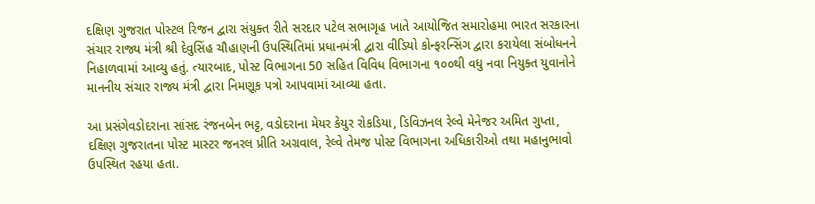દક્ષિણ ગુજરાત પોસ્ટલ રિજન દ્વારા સંયુક્ત રીતે સરદાર પટેલ સભાગૃહ ખાતે આયોજિત સમારોહમા ભારત સરકારના સંચાર રાજ્ય મંત્રી શ્રી દેવુસિંહ ચૌહાણની ઉપસ્થિતિમાં પ્રધાનમંત્રી દ્વારા વીડિયો કોન્ફરન્સિંગ દ્વારા કરાયેલા સંબોધનને નિહાળવામાં આવ્યુ હતું. ત્યારબાદ, પોસ્ટ વિભાગના 50 સહિત વિવિધ વિભાગના ૧૦૦થી વધુ નવા નિયુક્ત યુવાનોને માનનીય સંચાર રાજ્ય મંત્રી દ્વારા નિમણૂક પત્રો આપવામાં આવ્યા હતા.

આ પ્રસંગેવડોદરાના સાંસદ રંજનબેન ભટ્ટ, વડોદરાના મેયર કેયુર રોકડિયા, ડિવિઝનલ રેલ્વે મેનેજર અમિત ગુપ્તા, દક્ષિણ ગુજરાતના પોસ્ટ માસ્ટર જનરલ પ્રીતિ અગ્રવાલ, રેલ્વે તેમજ પોસ્ટ વિભાગના અધિકારીઓ તથા મહાનુભાવો ઉપસ્થિત રહયા હતા.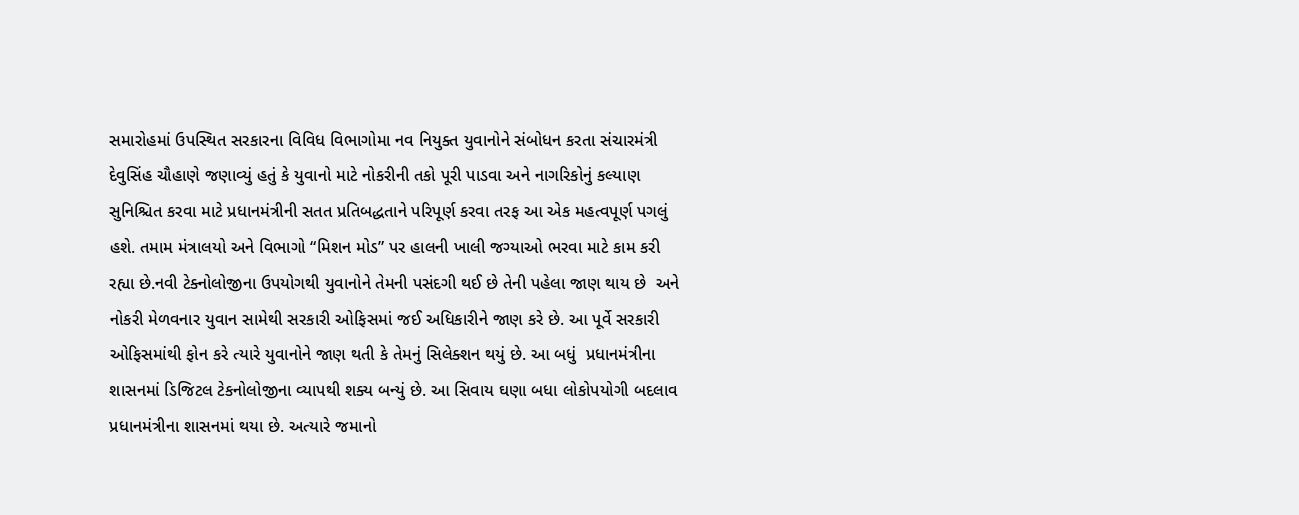સમારોહમાં ઉપસ્થિત સરકારના વિવિધ વિભાગોમા નવ નિયુક્ત યુવાનોને સંબોધન કરતા સંચારમંત્રી દેવુસિંહ ચૌહાણે જણાવ્યું હતું કે યુવાનો માટે નોકરીની તકો પૂરી પાડવા અને નાગરિકોનું કલ્યાણ સુનિશ્ચિત કરવા માટે પ્રધાનમંત્રીની સતત પ્રતિબદ્ધતાને પરિપૂર્ણ કરવા તરફ આ એક મહત્વપૂર્ણ પગલું હશે. તમામ મંત્રાલયો અને વિભાગો “મિશન મોડ” પર હાલની ખાલી જગ્યાઓ ભરવા માટે કામ કરી રહ્યા છે.નવી ટેક્નોલોજીના ઉપયોગથી યુવાનોને તેમની પસંદગી થઈ છે તેની પહેલા જાણ થાય છે  અને નોકરી મેળવનાર યુવાન સામેથી સરકારી ઓફિસમાં જઈ અધિકારીને જાણ કરે છે. આ પૂર્વે સરકારી ઓફિસમાંથી ફોન કરે ત્યારે યુવાનોને જાણ થતી કે તેમનું સિલેક્શન થયું છે. આ બધું  પ્રધાનમંત્રીના શાસનમાં ડિજિટલ ટેકનોલોજીના વ્યાપથી શક્ય બન્યું છે. આ સિવાય ઘણા બધા લોકોપયોગી બદલાવ પ્રધાનમંત્રીના શાસનમાં થયા છે. અત્યારે જમાનો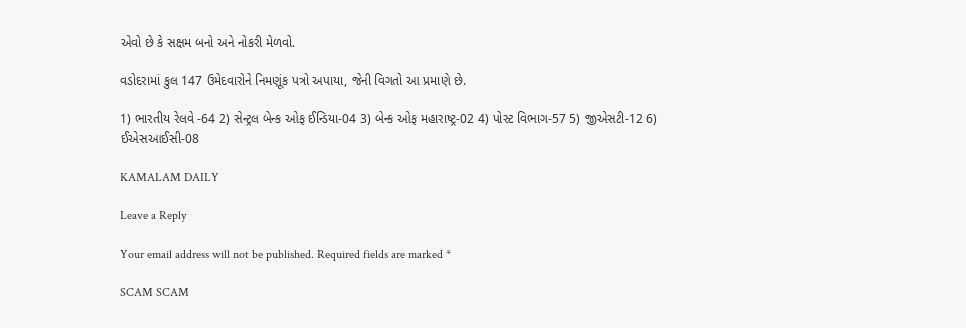એવો છે કે સક્ષમ બનો અને નોકરી મેળવો.

વડોદરામાં કુલ 147 ઉમેદવારોને નિમણૂંક પત્રો અપાયા, જેની વિગતો આ પ્રમાણે છે.

1) ભારતીય રેલવે -64 2) સેન્ટ્રલ બેન્ક ઓફ ઈન્ડિયા-04 3) બેન્ક ઓફ મહારાષ્ટ્ર-02 4) પોસ્ટ વિભાગ-57 5) જીએસટી-12 6) ઈએસઆઈસી-08

KAMALAM DAILY

Leave a Reply

Your email address will not be published. Required fields are marked *

SCAM SCAM